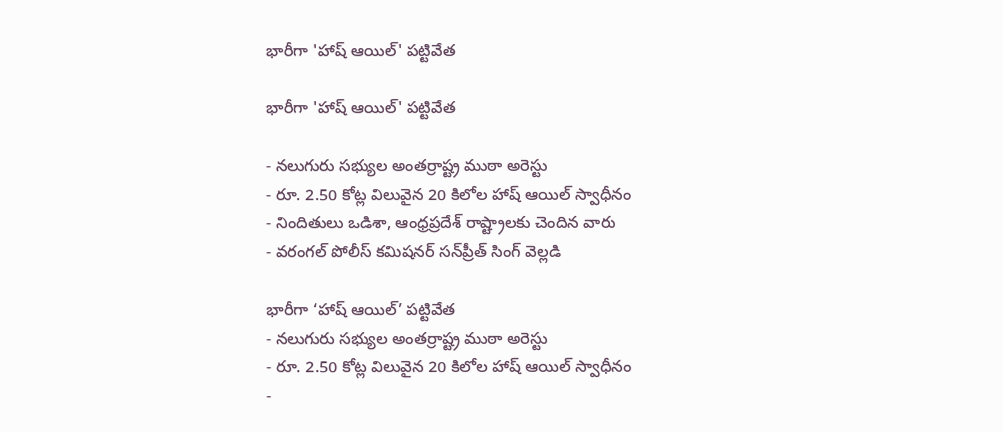భారీగా 'హాష్ ఆయిల్' పట్టివేత

భారీగా 'హాష్ ఆయిల్' పట్టివేత

- నలుగురు సభ్యుల అంతర్రాష్ట్ర ముఠా అరెస్టు
- రూ. 2.50 కోట్ల విలువైన 20 కిలోల హాష్ ఆయిల్ స్వాధీనం
- నిందితులు ఒడిశా, ఆంధ్రప్రదేశ్ రాష్ట్రాలకు చెందిన వారు
- వరంగల్ పోలీస్ కమిషనర్ సన్‌ప్రీత్ సింగ్ వెల్లడి

భారీగా ‘హాష్ ఆయిల్’ పట్టివేత
- నలుగురు సభ్యుల అంతర్రాష్ట్ర ముఠా అరెస్టు
- రూ. 2.50 కోట్ల విలువైన 20 కిలోల హాష్ ఆయిల్ స్వాధీనం
-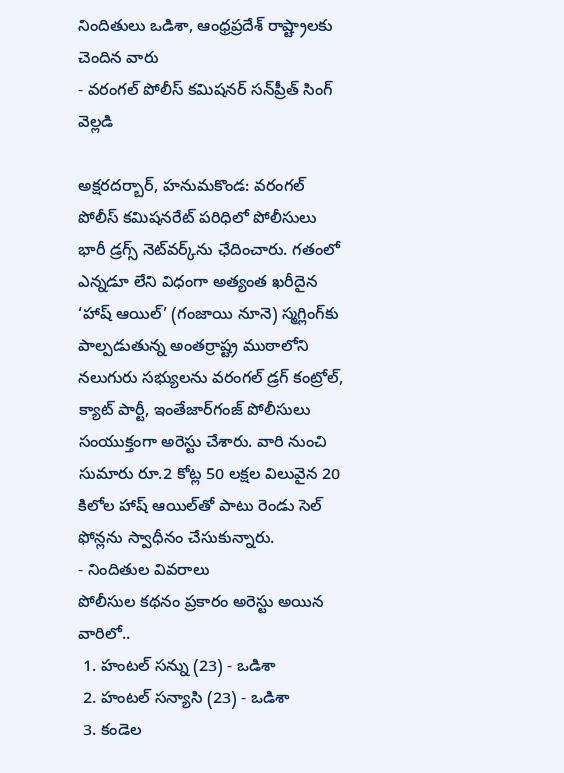నిందితులు ఒడిశా, ఆంధ్రప్రదేశ్ రాష్ట్రాలకు చెందిన వారు
- వరంగల్ పోలీస్ కమిషనర్ సన్‌ప్రీత్ సింగ్ వెల్లడి

అక్షరదర్బార్, హనుమకొండ: వరంగల్ పోలీస్ కమిషనరేట్ పరిధిలో పోలీసులు భారీ డ్రగ్స్ నెట్‌వర్క్‌ను ఛేదించారు. గతంలో ఎన్నడూ లేని విధంగా అత్యంత ఖరీదైన ‘హాష్ ఆయిల్’ (గంజాయి నూనె) స్మగ్లింగ్‌కు పాల్పడుతున్న అంతర్రాష్ట్ర ముఠాలోని నలుగురు సభ్యులను వరంగల్ డ్రగ్ కంట్రోల్, క్యాట్ పార్టీ, ఇంతేజార్‌గంజ్ పోలీసులు సంయుక్తంగా అరెస్టు చేశారు. వారి నుంచి సుమారు రూ.2 కోట్ల 50 లక్షల విలువైన 20 కిలోల హాష్ ఆయిల్‌తో పాటు రెండు సెల్ ఫోన్లను స్వాధీనం చేసుకున్నారు.
- నిందితుల వివరాలు
పోలీసుల కథనం ప్రకారం అరెస్టు అయిన వారిలో..
 1. హంటల్ సన్ను (23) - ఒడిశా
 2. హంటల్ సన్యాసి (23) - ఒడిశా
 3. కండెల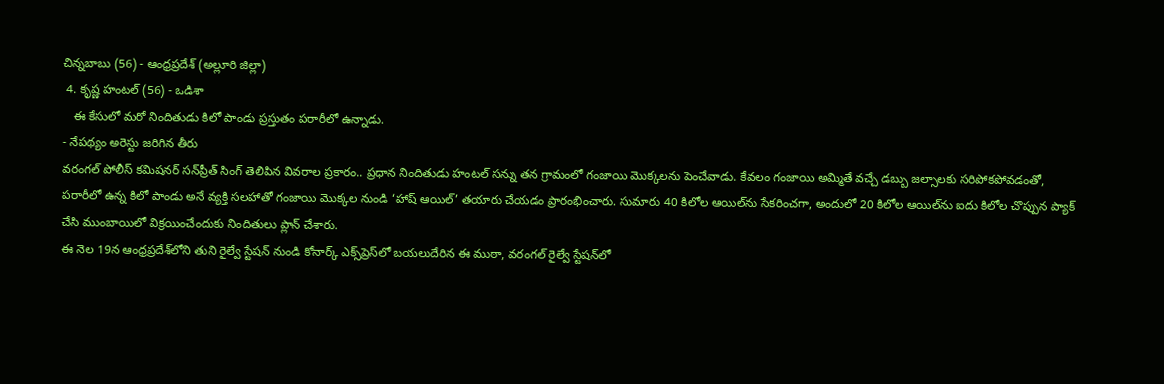చిన్నబాబు (56) - ఆంధ్రప్రదేశ్ (అల్లూరి జిల్లా)
 4. కృష్ణ హంటల్ (56) - ఒడిశా
   ఈ కేసులో మరో నిందితుడు కిలో పాండు ప్రస్తుతం పరారీలో ఉన్నాడు.
- నేపథ్యం అరెస్టు జరిగిన తీరు
వరంగల్ పోలీస్ కమిషనర్ సన్‌ప్రీత్ సింగ్ తెలిపిన వివరాల ప్రకారం.. ప్రధాన నిందితుడు హంటల్ సన్ను తన గ్రామంలో గంజాయి మొక్కలను పెంచేవాడు. కేవలం గంజాయి అమ్మితే వచ్చే డబ్బు జల్సాలకు సరిపోకపోవడంతో, పరారీలో ఉన్న కిలో పాండు అనే వ్యక్తి సలహాతో గంజాయి మొక్కల నుండి ‘హాష్ ఆయిల్’ తయారు చేయడం ప్రారంభించారు. సుమారు 40 కిలోల ఆయిల్‌ను సేకరించగా, అందులో 20 కిలోల ఆయిల్‌ను ఐదు కిలోల చొప్పున ప్యాక్ చేసి ముంబాయిలో విక్రయించేందుకు నిందితులు ప్లాన్ చేశారు.
ఈ నెల 19న ఆంధ్రప్రదేశ్‌లోని తుని రైల్వే స్టేషన్ నుండి కోనార్క్ ఎక్స్‌ప్రెస్‌లో బయలుదేరిన ఈ ముఠా, వరంగల్ రైల్వే స్టేషన్‌లో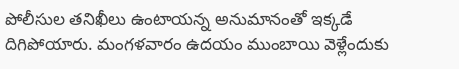పోలీసుల తనిఖీలు ఉంటాయన్న అనుమానంతో ఇక్కడే దిగిపోయారు. మంగళవారం ఉదయం ముంబాయి వెళ్లేందుకు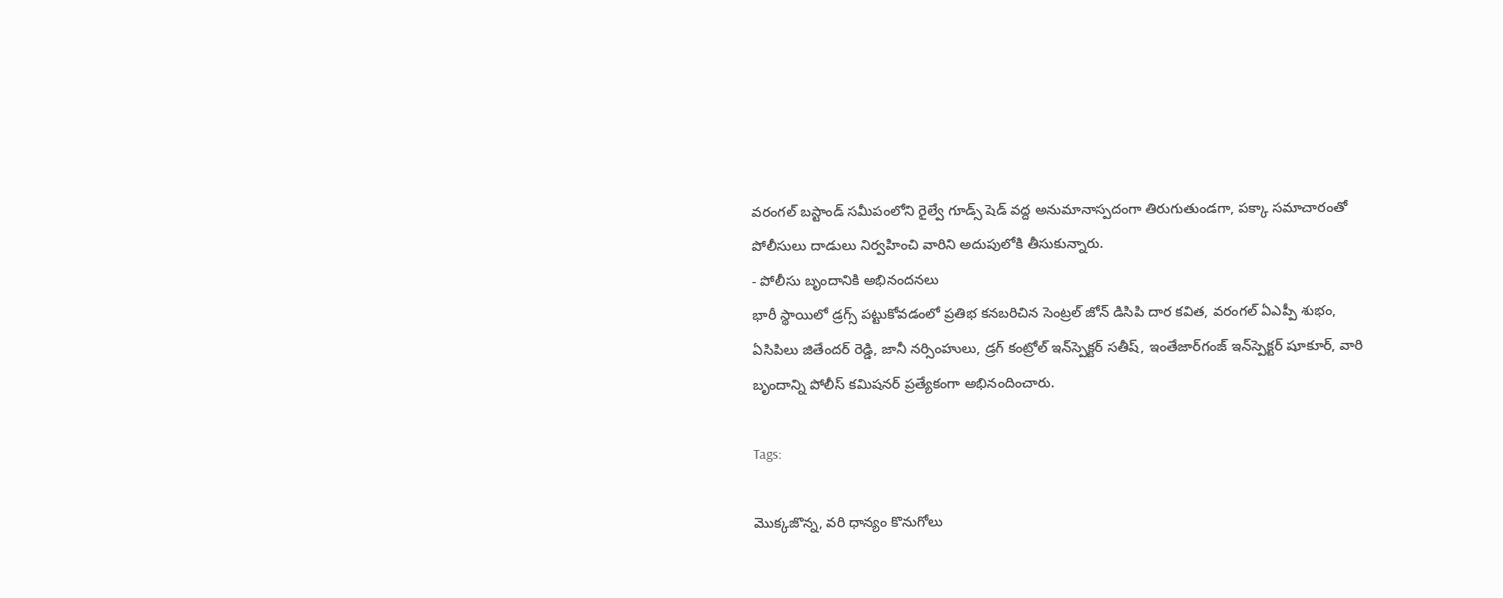వరంగల్ బస్టాండ్ సమీపంలోని రైల్వే గూడ్స్ షెడ్ వద్ద అనుమానాస్పదంగా తిరుగుతుండగా, పక్కా సమాచారంతో పోలీసులు దాడులు నిర్వహించి వారిని అదుపులోకి తీసుకున్నారు.
- పోలీసు బృందానికి అభినందనలు
భారీ స్థాయిలో డ్రగ్స్ పట్టుకోవడంలో ప్రతిభ కనబరిచిన సెంట్రల్ జోన్ డిసిపి దార కవిత, వరంగల్ ఏఎప్పీ శుభం, ఏసిపిలు జితేందర్ రెడ్డి, జానీ నర్సింహులు, డ్రగ్ కంట్రోల్ ఇన్‌స్పెక్టర్ సతీష్, ఇంతేజార్‌గంజ్ ఇన్‌స్పెక్టర్ షూకూర్, వారి బృందాన్ని పోలీస్ కమిషనర్ ప్రత్యేకంగా అభినందించారు.

Tags:

మొక్కజొన్న, వరి ధాన్యం కొనుగోలు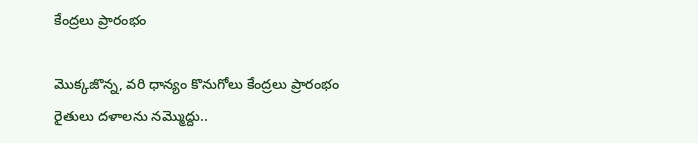కేంద్రలు ప్రారంభం

మొక్కజొన్న, వరి ధాన్యం కొనుగోలు కేంద్రలు ప్రారంభం రైతులు దళాలను నమ్మొద్దు..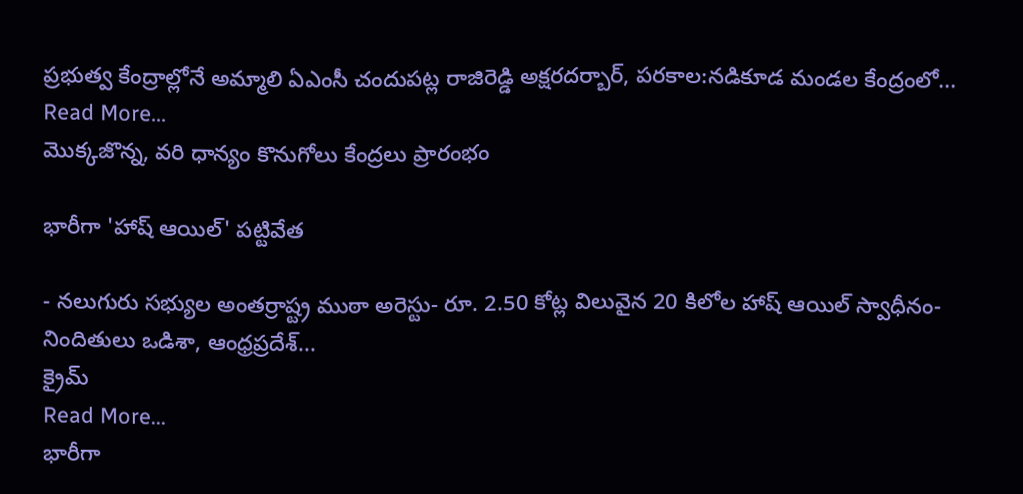ప్రభుత్వ కేంద్రాల్లోనే అమ్మాలి ఏఎంసీ చందుపట్ల రాజిరెడ్డి అక్షరదర్బార్, పరకాల:నడికూడ మండల కేంద్రంలో...
Read More...
మొక్కజొన్న, వరి ధాన్యం కొనుగోలు కేంద్రలు ప్రారంభం

భారీగా 'హాష్ ఆయిల్' పట్టివేత

- నలుగురు సభ్యుల అంతర్రాష్ట్ర ముఠా అరెస్టు- రూ. 2.50 కోట్ల విలువైన 20 కిలోల హాష్ ఆయిల్ స్వాధీనం- నిందితులు ఒడిశా, ఆంధ్రప్రదేశ్...
క్రైమ్
Read More...
భారీగా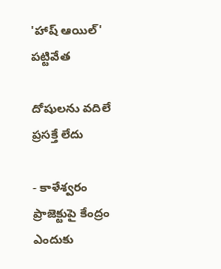'హాష్ ఆయిల్' పట్టివేత

దోషులను వదిలే ప్రసక్తే లేదు

- కాళేశ్వరం ప్రాజెక్టుపై కేంద్రం ఎందుకు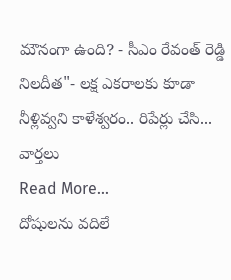మౌనంగా ఉంది? - సీఎం రేవంత్ రెడ్డి నిలదీత"- లక్ష ఎకరాలకు కూడా నీళ్లివ్వని కాళేశ్వరం.. రిపేర్లు చేసి...
వార్తలు
Read More...
దోషులను వదిలే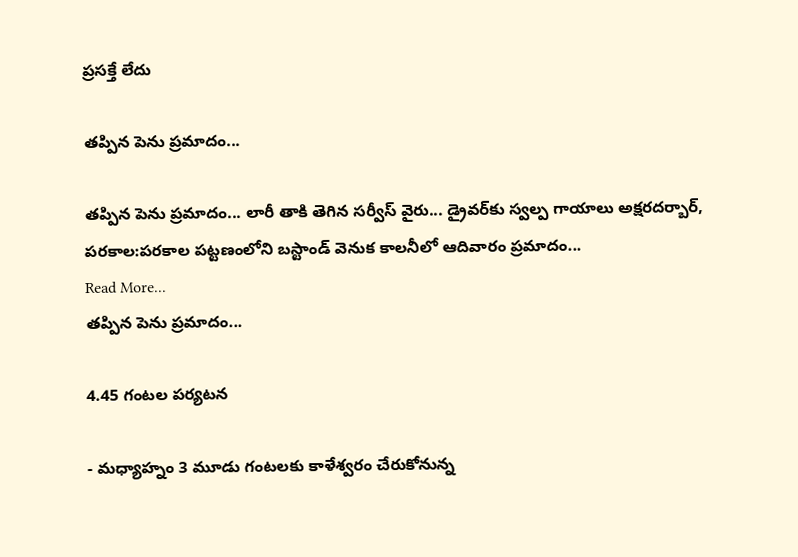ప్రసక్తే లేదు

తప్పిన పెను ప్రమాదం...

తప్పిన పెను ప్రమాదం... లారీ తాకి తెగిన సర్వీస్ వైరు... డ్రైవర్‌కు స్వల్ప గాయాలు అక్షరదర్బార్, పరకాల:పరకాల పట్టణంలోని బస్టాండ్ వెనుక కాలనీలో ఆదివారం ప్రమాదం...
Read More...
తప్పిన పెను ప్రమాదం...

4.45 గంటల పర్యటన

- మధ్యాహ్నం 3 మూడు గంటలకు కాళేశ్వరం చేరుకోనున్న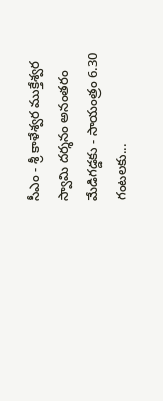సీఎం - శ్రీ కాళేశ్వర ముక్తేశ్వర స్వామి దర్శనం అనంతరం మేడిగడ్డకు - సాయంత్రం 6.30 గంటలకు...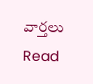వార్తలు
Read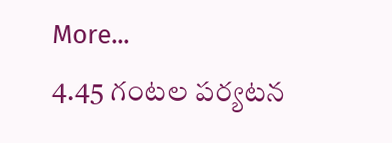More...
4.45 గంటల పర్యటన